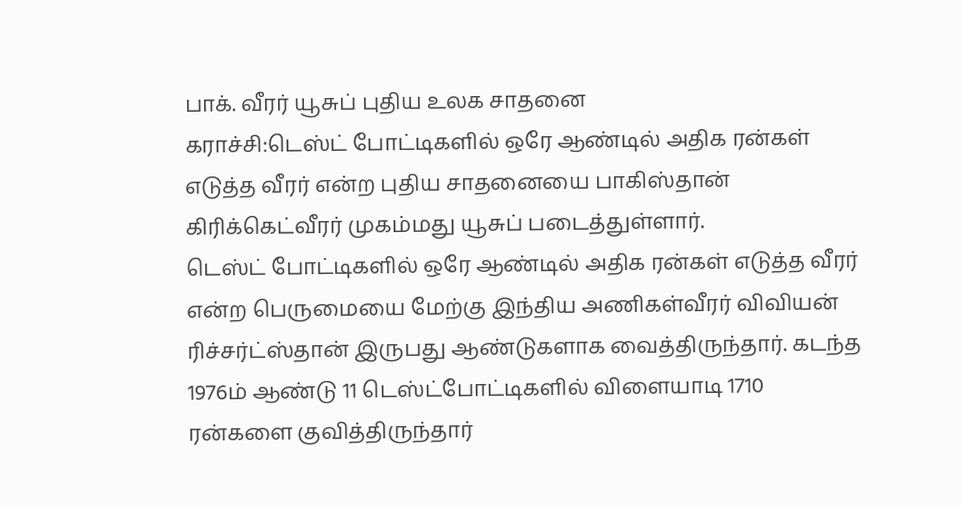பாக். வீரர் யூசுப் புதிய உலக சாதனை
கராச்சி:டெஸ்ட் போட்டிகளில் ஒரே ஆண்டில் அதிக ரன்கள் எடுத்த வீரர் என்ற புதிய சாதனையை பாகிஸ்தான் கிரிக்கெட்வீரர் முகம்மது யூசுப் படைத்துள்ளார்.
டெஸ்ட் போட்டிகளில் ஒரே ஆண்டில் அதிக ரன்கள் எடுத்த வீரர் என்ற பெருமையை மேற்கு இந்திய அணிகள்வீரர் விவியன் ரிச்சர்ட்ஸ்தான் இருபது ஆண்டுகளாக வைத்திருந்தார். கடந்த 1976ம் ஆண்டு 11 டெஸ்ட்போட்டிகளில் விளையாடி 1710 ரன்களை குவித்திருந்தார்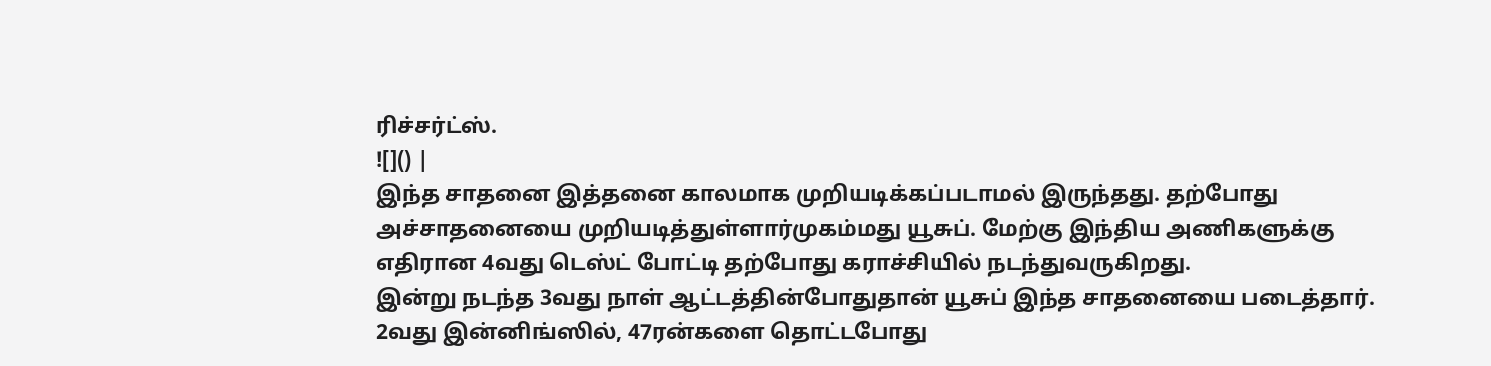ரிச்சர்ட்ஸ்.
![]() |
இந்த சாதனை இத்தனை காலமாக முறியடிக்கப்படாமல் இருந்தது. தற்போது அச்சாதனையை முறியடித்துள்ளார்முகம்மது யூசுப். மேற்கு இந்திய அணிகளுக்கு எதிரான 4வது டெஸ்ட் போட்டி தற்போது கராச்சியில் நடந்துவருகிறது.
இன்று நடந்த 3வது நாள் ஆட்டத்தின்போதுதான் யூசுப் இந்த சாதனையை படைத்தார். 2வது இன்னிங்ஸில், 47ரன்களை தொட்டபோது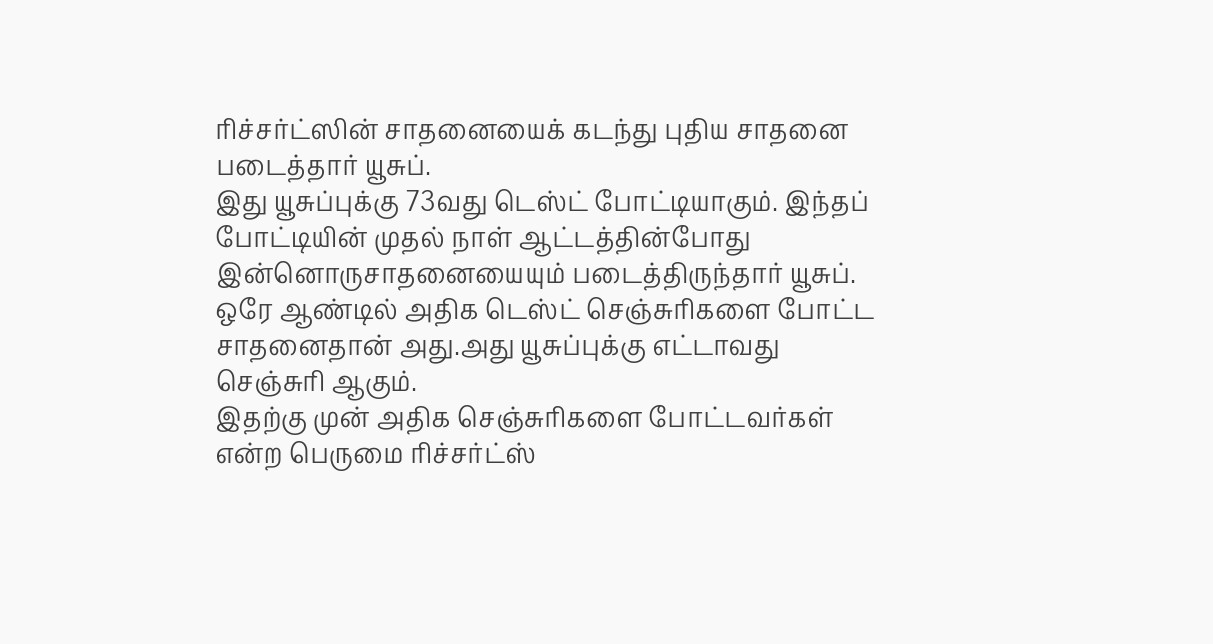ரிச்சர்ட்ஸின் சாதனையைக் கடந்து புதிய சாதனை படைத்தார் யூசுப்.
இது யூசுப்புக்கு 73வது டெஸ்ட் போட்டியாகும். இந்தப் போட்டியின் முதல் நாள் ஆட்டத்தின்போது இன்னொருசாதனையையும் படைத்திருந்தார் யூசுப். ஒரே ஆண்டில் அதிக டெஸ்ட் செஞ்சுரிகளை போட்ட சாதனைதான் அது.அது யூசுப்புக்கு எட்டாவது செஞ்சுரி ஆகும்.
இதற்கு முன் அதிக செஞ்சுரிகளை போட்டவர்கள் என்ற பெருமை ரிச்சர்ட்ஸ்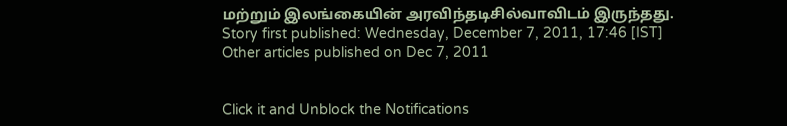மற்றும் இலங்கையின் அரவிந்தடிசில்வாவிடம் இருந்தது.
Story first published: Wednesday, December 7, 2011, 17:46 [IST]
Other articles published on Dec 7, 2011


Click it and Unblock the Notifications